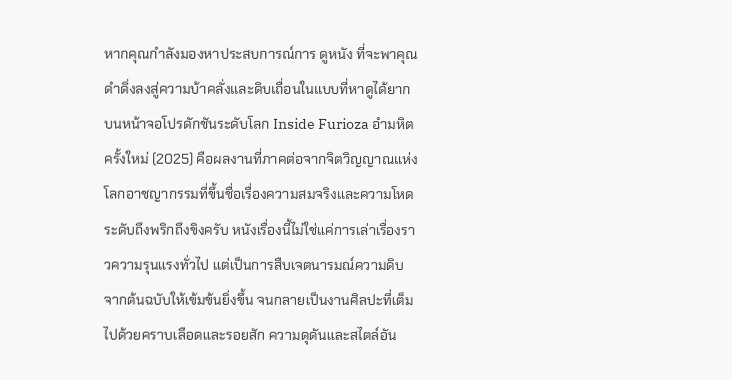หากคุณกำลังมองหาประสบการณ์การ ดูหนัง ที่จะพาคุณดำดิ่งลงสู่ความบ้าคลั่งและดิบเถื่อนในแบบที่หาดูได้ยากบนหน้าจอโปรดักชันระดับโลก Inside Furioza อำมหิตครั้งใหม่ (2025) คือผลงานที่ภาคต่อจากจิตวิญญาณแห่งโลกอาชญากรรมที่ขึ้นชื่อเรื่องความสมจริงและความโหดระดับถึงพริกถึงขิงครับ หนังเรื่องนี้ไม่ใช่แค่การเล่าเรื่องราวความรุนแรงทั่วไป แต่เป็นการสืบเจตนารมณ์ความดิบจากต้นฉบับให้เข้มข้นยิ่งขึ้น จนกลายเป็นงานศิลปะที่เต็มไปด้วยคราบเลือดและรอยสัก ความดุดันและสไตล์อัน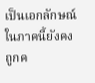เป็นเอกลักษณ์ในภาคนี้ยังคงถูกค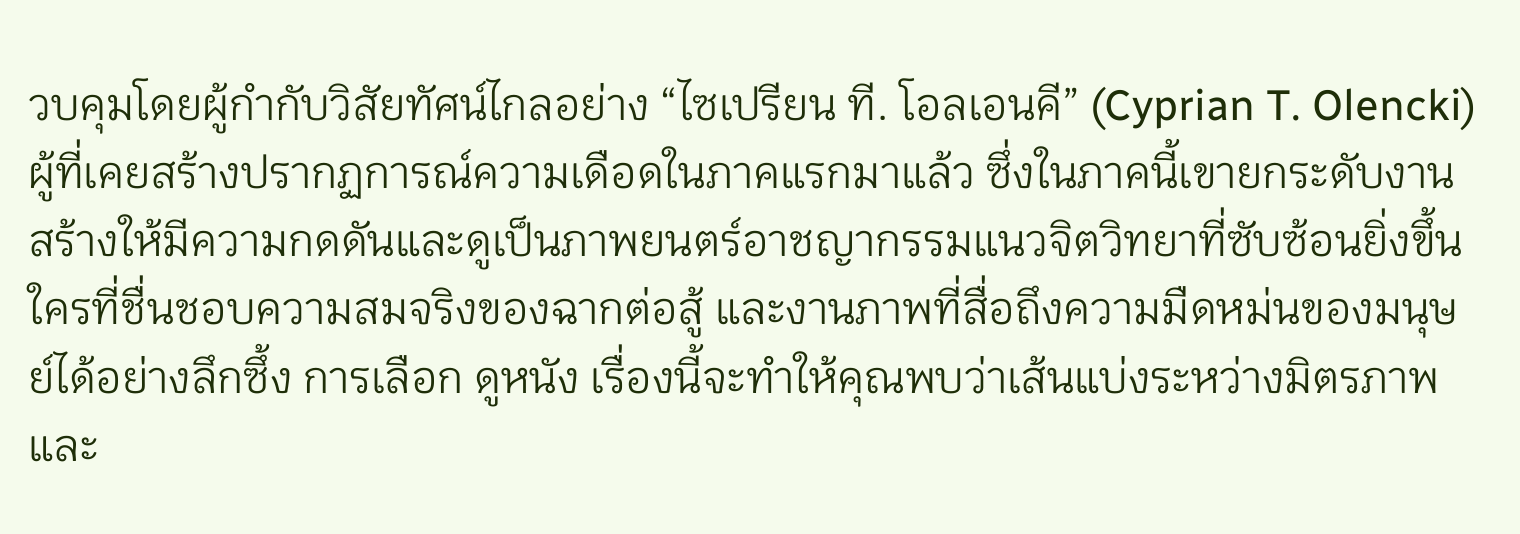วบคุมโดยผู้กำกับวิสัยทัศน์ไกลอย่าง “ไซเปรียน ที. โอลเอนคี” (Cyprian T. Olencki) ผู้ที่เคยสร้างปรากฏการณ์ความเดือดในภาคแรกมาแล้ว ซึ่งในภาคนี้เขายกระดับงานสร้างให้มีความกดดันและดูเป็นภาพยนตร์อาชญากรรมแนวจิตวิทยาที่ซับซ้อนยิ่งขึ้น ใครที่ชื่นชอบความสมจริงของฉากต่อสู้ และงานภาพที่สื่อถึงความมืดหม่นของมนุษย์ได้อย่างลึกซึ้ง การเลือก ดูหนัง เรื่องนี้จะทำให้คุณพบว่าเส้นแบ่งระหว่างมิตรภาพและ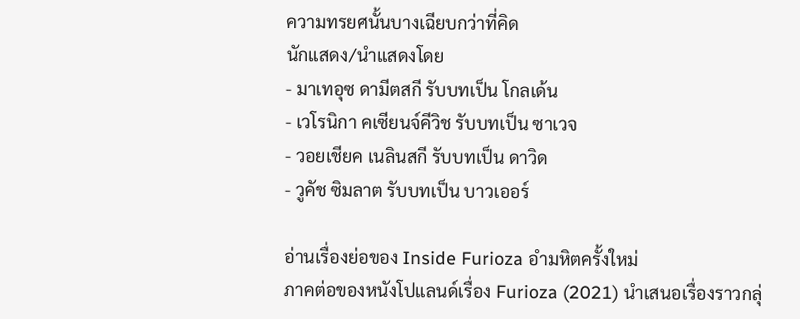ความทรยศนั้นบางเฉียบกว่าที่คิด
นักแสดง/นำแสดงโดย
- มาเทอุซ ดามีตสกี รับบทเป็น โกลเด้น
- เวโรนิกา คเซียนจ์คีวิช รับบทเป็น ซาเวจ
- วอยเชียค เนลินสกี รับบทเป็น ดาวิด
- วูคัช ซิมลาต รับบทเป็น บาวเออร์

อ่านเรื่องย่อของ Inside Furioza อำมหิตครั้งใหม่
ภาคต่อของหนังโปแลนด์เรื่อง Furioza (2021) นำเสนอเรื่องราวกลุ่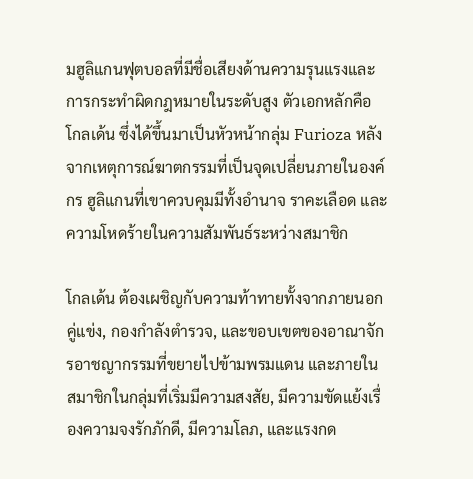มฮูลิแกนฟุตบอลที่มีชื่อเสียงด้านความรุนแรงและการกระทำผิดกฎหมายในระดับสูง ตัวเอกหลักคือ โกลเด้น ซึ่งได้ขึ้นมาเป็นหัวหน้ากลุ่ม Furioza หลังจากเหตุการณ์ฆาตกรรมที่เป็นจุดเปลี่ยนภายในองค์กร ฮูลิแกนที่เขาควบคุมมีทั้งอำนาจ ราคะเลือด และความโหดร้ายในความสัมพันธ์ระหว่างสมาชิก

โกลเด้น ต้องเผชิญกับความท้าทายทั้งจากภายนอก คู่แข่ง, กองกำลังตำรวจ, และขอบเขตของอาณาจักรอาชญากรรมที่ขยายไปข้ามพรมแดน และภายใน สมาชิกในกลุ่มที่เริ่มมีความสงสัย, มีความขัดแย้งเรื่องความจงรักภักดี, มีความโลภ, และแรงกด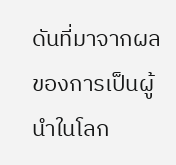ดันที่มาจากผลของการเป็นผู้นำในโลก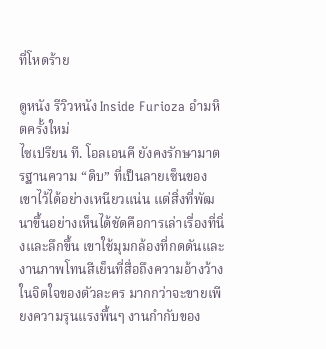ที่โหดร้าย

ดูหนัง รีวิวหนัง Inside Furioza อำมหิตครั้งใหม่
ไซเปรียน ที. โอลเอนคี ยังคงรักษามาตรฐานความ “ดิบ” ที่เป็นลายเซ็นของเขาไว้ได้อย่างเหนียวแน่น แต่สิ่งที่พัฒนาขึ้นอย่างเห็นได้ชัดคือการเล่าเรื่องที่นิ่งและลึกขึ้น เขาใช้มุมกล้องที่กดดันและงานภาพโทนสีเย็นที่สื่อถึงความอ้างว้างในจิตใจของตัวละคร มากกว่าจะขายเพียงความรุนแรงพื้นๆ งานกำกับของ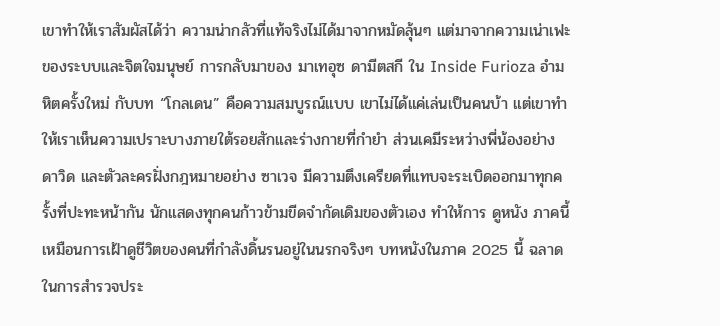เขาทำให้เราสัมผัสได้ว่า ความน่ากลัวที่แท้จริงไม่ได้มาจากหมัดลุ้นๆ แต่มาจากความเน่าเฟะของระบบและจิตใจมนุษย์ การกลับมาของ มาเทอุซ ดามีตสกี ใน Inside Furioza อำมหิตครั้งใหม่ กับบท “โกลเดน” คือความสมบูรณ์แบบ เขาไม่ได้แค่เล่นเป็นคนบ้า แต่เขาทำให้เราเห็นความเปราะบางภายใต้รอยสักและร่างกายที่กำยำ ส่วนเคมีระหว่างพี่น้องอย่าง ดาวิด และตัวละครฝั่งกฎหมายอย่าง ซาเวจ มีความตึงเครียดที่แทบจะระเบิดออกมาทุกครั้งที่ปะทะหน้ากัน นักแสดงทุกคนก้าวข้ามขีดจำกัดเดิมของตัวเอง ทำให้การ ดูหนัง ภาคนี้เหมือนการเฝ้าดูชีวิตของคนที่กำลังดิ้นรนอยู่ในนรกจริงๆ บทหนังในภาค 2025 นี้ ฉลาดในการสำรวจประ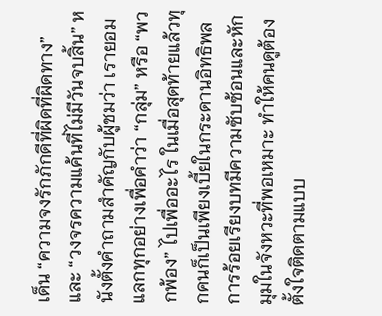เด็น “ความจงรักภักดีที่ผิดที่ผิดทาง” และ “วงจรความแค้นที่ไม่มีวันจบสิ้น” หนังตั้งคำถามสำคัญกับผู้ชมว่า เรายอมแลกทุกอย่างเพื่อคำว่า “กลุ่ม” หรือ “พวกพ้อง” ไปเพื่ออะไร ในเมื่อสุดท้ายแล้วทุกคนก็เป็นเพียงเบี้ยในกระดานอิทธิพล การร้อยเรียงบทมีความซับซ้อนและหักมุมในจังหวะที่พอเหมาะ ทำให้คนดูต้องตั้งใจติดตามแบบ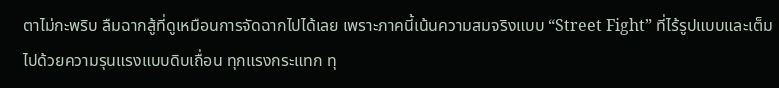ตาไม่กะพริบ ลืมฉากสู้ที่ดูเหมือนการจัดฉากไปได้เลย เพราะภาคนี้เน้นความสมจริงแบบ “Street Fight” ที่ไร้รูปแบบและเต็มไปด้วยความรุนแรงแบบดิบเถื่อน ทุกแรงกระแทก ทุ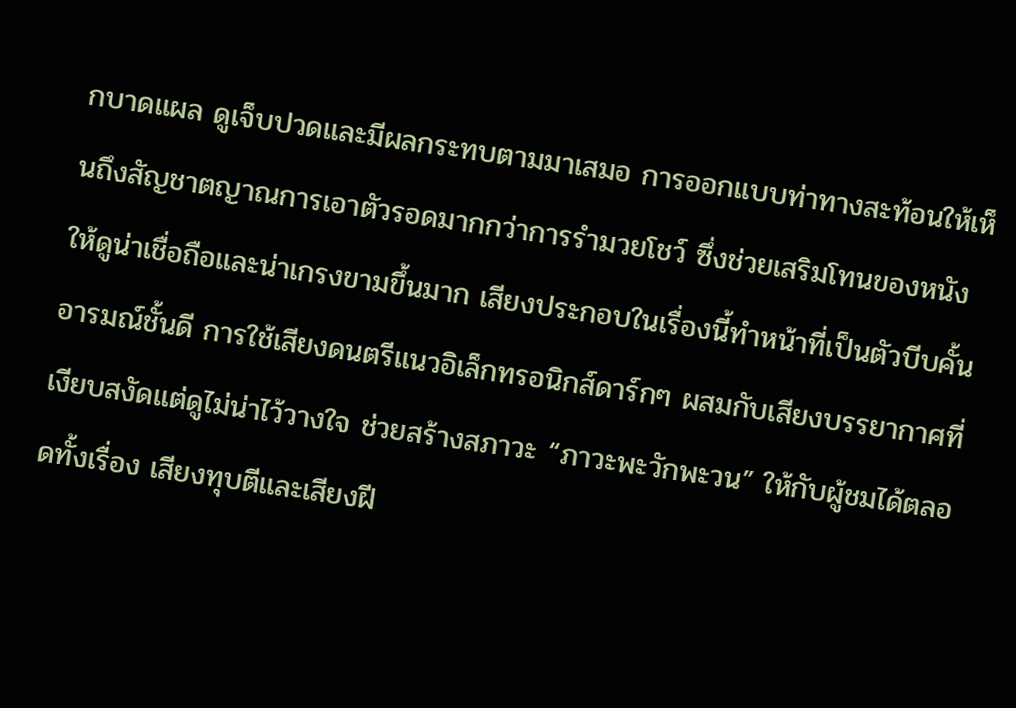กบาดแผล ดูเจ็บปวดและมีผลกระทบตามมาเสมอ การออกแบบท่าทางสะท้อนให้เห็นถึงสัญชาตญาณการเอาตัวรอดมากกว่าการรำมวยโชว์ ซึ่งช่วยเสริมโทนของหนังให้ดูน่าเชื่อถือและน่าเกรงขามขึ้นมาก เสียงประกอบในเรื่องนี้ทำหน้าที่เป็นตัวบีบคั้นอารมณ์ชั้นดี การใช้เสียงดนตรีแนวอิเล็กทรอนิกส์ดาร์กๆ ผสมกับเสียงบรรยากาศที่เงียบสงัดแต่ดูไม่น่าไว้วางใจ ช่วยสร้างสภาวะ “ภาวะพะวักพะวน” ให้กับผู้ชมได้ตลอดทั้งเรื่อง เสียงทุบตีและเสียงฝี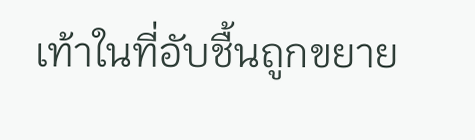เท้าในที่อับชื้นถูกขยาย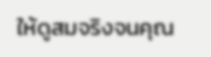ให้ดูสมจริงจนคุณ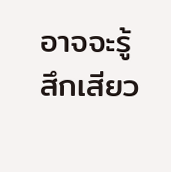อาจจะรู้สึกเสียว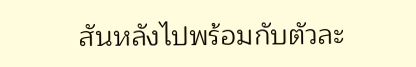สันหลังไปพร้อมกับตัวละ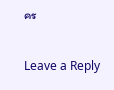คร

Leave a Reply